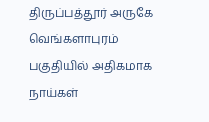திருப்பத்தூர் அருகே வெங்களாபுரம் பகுதியில் அதிகமாக நாய்கள்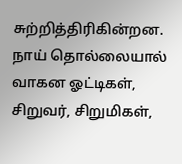சுற்றித்திரிகின்றன. நாய் தொல்லையால் வாகன ஓட்டிகள், சிறுவர், சிறுமிகள்,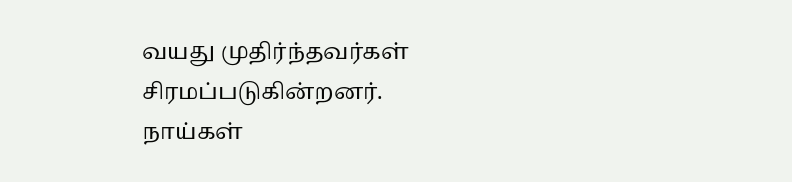வயது முதிர்ந்தவர்கள் சிரமப்படுகின்றனர். நாய்கள்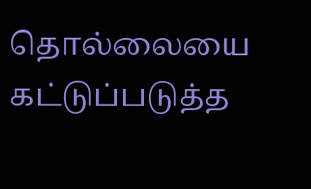தொல்லையை கட்டுப்படுத்த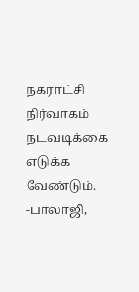நகராட்சி நிர்வாகம் நடவடிக்கை எடுக்க வேண்டும்.
-பாலாஜி,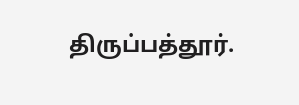திருப்பத்தூர்.